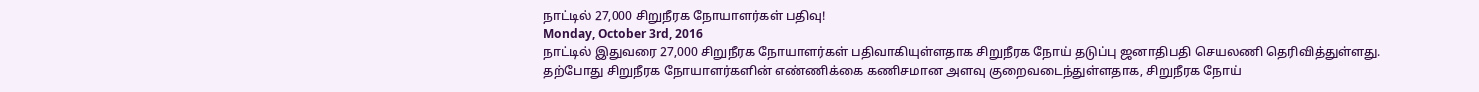நாட்டில் 27,000 சிறுநீரக நோயாளர்கள் பதிவு!
Monday, October 3rd, 2016
நாட்டில் இதுவரை 27,000 சிறுநீரக நோயாளர்கள் பதிவாகியுள்ளதாக சிறுநீரக நோய் தடுப்பு ஜனாதிபதி செயலணி தெரிவித்துள்ளது.
தற்போது சிறுநீரக நோயாளர்களின் எண்ணிக்கை கணிசமான அளவு குறைவடைந்துள்ளதாக, சிறுநீரக நோய்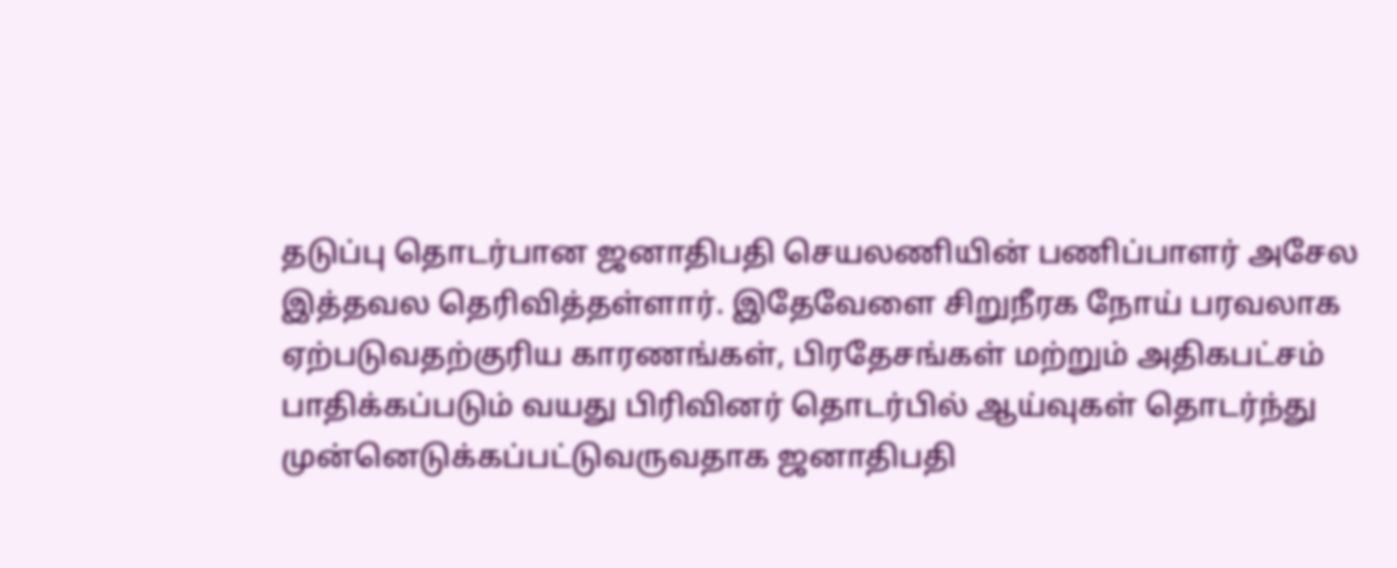தடுப்பு தொடர்பான ஜனாதிபதி செயலணியின் பணிப்பாளர் அசேல இத்தவல தெரிவித்தள்ளார். இதேவேளை சிறுநீரக நோய் பரவலாக ஏற்படுவதற்குரிய காரணங்கள், பிரதேசங்கள் மற்றும் அதிகபட்சம் பாதிக்கப்படும் வயது பிரிவினர் தொடர்பில் ஆய்வுகள் தொடர்ந்து முன்னெடுக்கப்பட்டுவருவதாக ஜனாதிபதி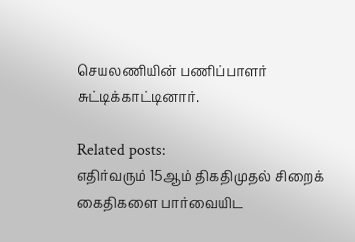செயலணியின் பணிப்பாளர் சுட்டிக்காட்டினார்.

Related posts:
எதிர்வரும் 15ஆம் திகதிமுதல் சிறைக் கைதிகளை பார்வையிட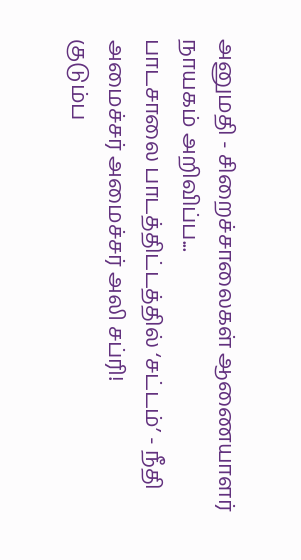அனுமதி - சிறைச்சாலைகள் ஆணையாளர் நாயகம் அறிவிப்ப...
பாடசாலை பாடத்திட்டத்தில் ‘சட்டம்’ - நீதி அமைச்சர் அமைச்சர் அலி சப்ரி!
குடும்ப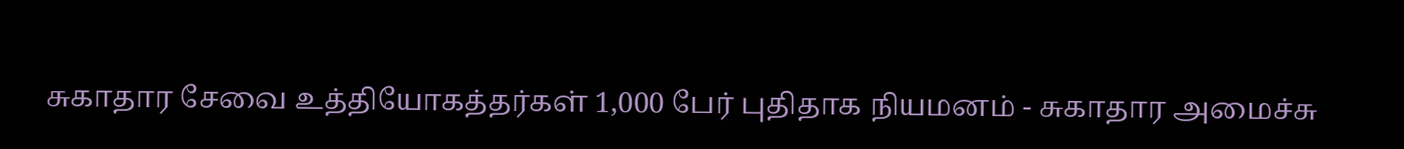சுகாதார சேவை உத்தியோகத்தர்கள் 1,000 பேர் புதிதாக நியமனம் - சுகாதார அமைச்சு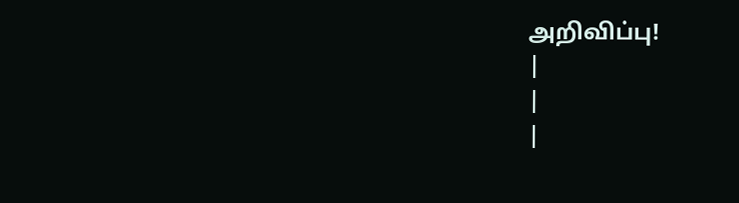அறிவிப்பு!
|
|
|